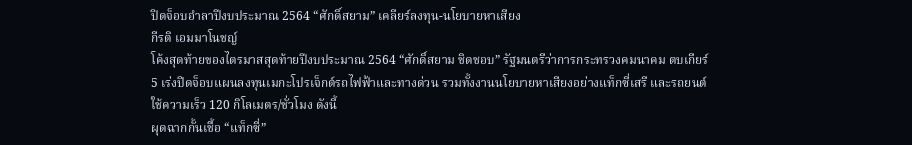ปิดจ็อบอำลาปีงบประมาณ 2564 “ศักดิ์สยาม” เคลียร์ลงทุน-นโยบายหาเสียง
กีรติ เอมมาโนชญ์
โค้งสุดท้ายของไตรมาสสุดท้ายปีงบประมาณ 2564 “ศักดิ์สยาม ชิดชอบ” รัฐมนตรีว่าการกระทรวงคมนาคม ตบเกียร์ 5 เร่งปิดจ็อบแผนลงทุนเมกะโปรเจ็กต์รถไฟฟ้าและทางด่วน รวมทั้งงานนโยบายหาเสียงอย่างแท็กซี่เสรี และรถยนต์ใช้ความเร็ว 120 กิโลเมตร/ชั่วโมง ดังนี้
ผุดฉากกั้นเชื้อ “แท็กซี่”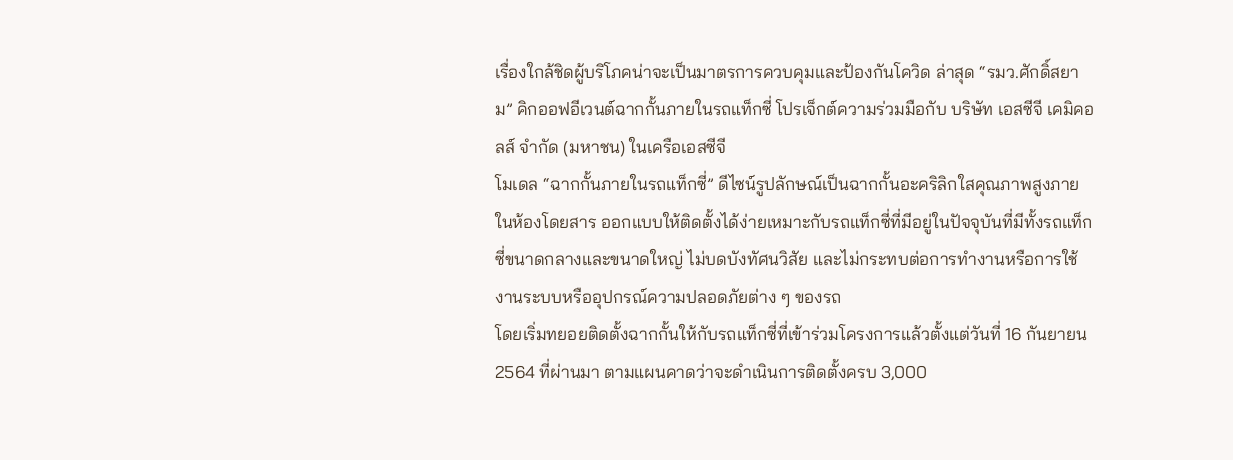เรื่องใกล้ชิดผู้บริโภคน่าจะเป็นมาตรการควบคุมและป้องกันโควิด ล่าสุด “รมว.ศักดิ์สยาม” คิกออฟอีเวนต์ฉากกั้นภายในรถแท็กซี่ โปรเจ็กต์ความร่วมมือกับ บริษัท เอสซีจี เคมิคอลส์ จำกัด (มหาชน) ในเครือเอสซีจี
โมเดล “ฉากกั้นภายในรถแท็กซี่” ดีไซน์รูปลักษณ์เป็นฉากกั้นอะคริลิกใสคุณภาพสูงภายในห้องโดยสาร ออกแบบให้ติดตั้งได้ง่ายเหมาะกับรถแท็กซี่ที่มีอยู่ในปัจจุบันที่มีทั้งรถแท็กซี่ขนาดกลางและขนาดใหญ่ ไม่บดบังทัศนวิสัย และไม่กระทบต่อการทำงานหรือการใช้งานระบบหรืออุปกรณ์ความปลอดภัยต่าง ๆ ของรถ
โดยเริ่มทยอยติดตั้งฉากกั้นให้กับรถแท็กซี่ที่เข้าร่วมโครงการแล้วตั้งแต่วันที่ 16 กันยายน 2564 ที่ผ่านมา ตามแผนคาดว่าจะดำเนินการติดตั้งครบ 3,000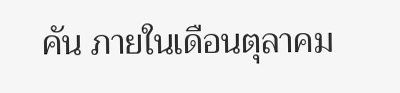คัน ภายในเดือนตุลาคม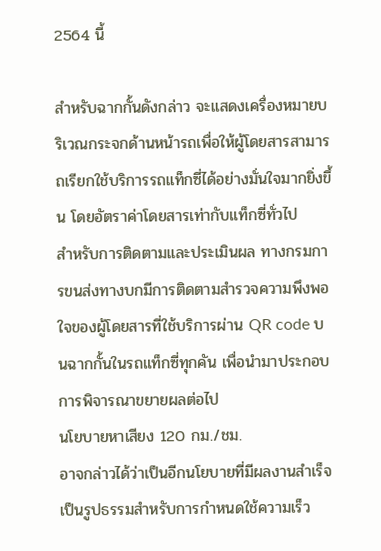2564 นี้

สำหรับฉากกั้นดังกล่าว จะแสดงเครื่องหมายบริเวณกระจกด้านหน้ารถเพื่อให้ผู้โดยสารสามารถเรียกใช้บริการรถแท็กซี่ได้อย่างมั่นใจมากยิ่งขึ้น โดยอัตราค่าโดยสารเท่ากับแท็กซี่ทั่วไป
สำหรับการติดตามและประเมินผล ทางกรมการขนส่งทางบกมีการติดตามสำรวจความพึงพอใจของผู้โดยสารที่ใช้บริการผ่าน QR code บนฉากกั้นในรถแท็กซี่ทุกคัน เพื่อนำมาประกอบการพิจารณาขยายผลต่อไป
นโยบายหาเสียง 120 กม./ชม.
อาจกล่าวได้ว่าเป็นอีกนโยบายที่มีผลงานสำเร็จเป็นรูปธรรมสำหรับการกำหนดใช้ความเร็ว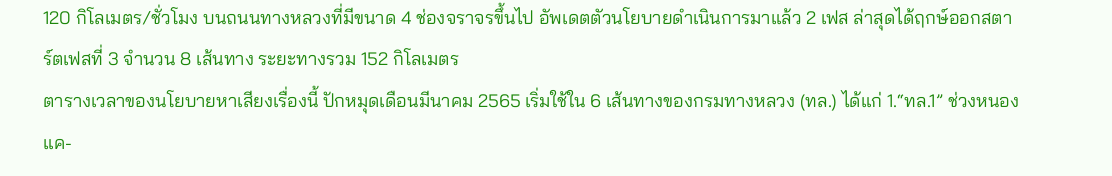120 กิโลเมตร/ชั่วโมง บนถนนทางหลวงที่มีขนาด 4 ช่องจราจรขึ้นไป อัพเดตตัวนโยบายดำเนินการมาแล้ว 2 เฟส ล่าสุดได้ฤกษ์ออกสตาร์ตเฟสที่ 3 จำนวน 8 เส้นทาง ระยะทางรวม 152 กิโลเมตร
ตารางเวลาของนโยบายหาเสียงเรื่องนี้ ปักหมุดเดือนมีนาคม 2565 เริ่มใช้ใน 6 เส้นทางของกรมทางหลวง (ทล.) ได้แก่ 1.“ทล.1” ช่วงหนองแค-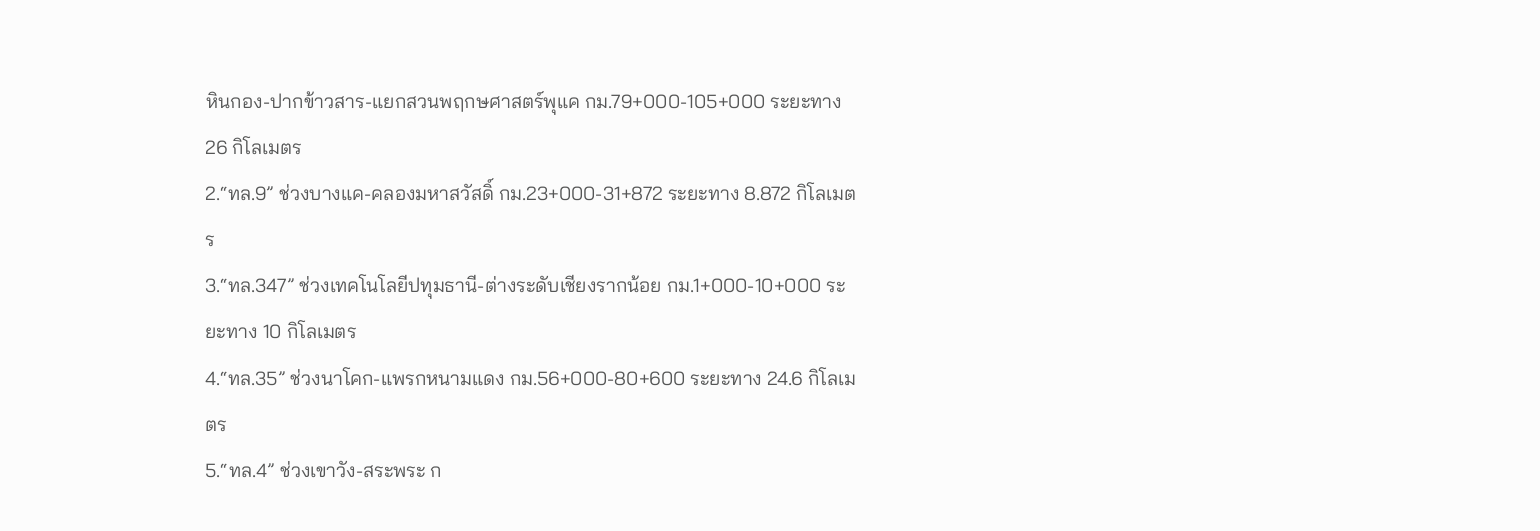หินกอง-ปากข้าวสาร-แยกสวนพฤกษศาสตร์พุแค กม.79+000-105+000 ระยะทาง 26 กิโลเมตร
2.“ทล.9” ช่วงบางแค-คลองมหาสวัสดิ์ กม.23+000-31+872 ระยะทาง 8.872 กิโลเมตร
3.“ทล.347” ช่วงเทคโนโลยีปทุมธานี-ต่างระดับเชียงรากน้อย กม.1+000-10+000 ระยะทาง 10 กิโลเมตร
4.“ทล.35” ช่วงนาโคก-แพรกหนามแดง กม.56+000-80+600 ระยะทาง 24.6 กิโลเมตร
5.“ทล.4” ช่วงเขาวัง-สระพระ ก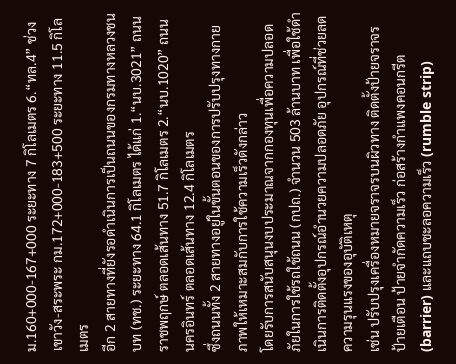ม.160+000-167+000 ระยะทาง 7 กิโลเมตร 6.“ทล.4” ช่วงเขาวัง-สระพระ กม.172+000-183+500 ระยะทาง 11.5 กิโลเมตร
อีก 2 สายทางที่ยังรอดำเนินการเป็นถนนของกรมทางหลวงชนบท (ทช.) ระยะทาง 64.1 กิโลเมตร ได้แก่ 1.“นบ.3021” ถนนราชพฤกษ์ ตลอดเส้นทาง 51.7 กิโลเมตร 2.“นบ.1020” ถนนนครอินทร์ ตลอดเส้นทาง 12.4 กิโลเมตร
ซึ่งถนนทั้ง 2 สายทางอยู่ในขั้นตอนของการปรับปรุงทางกายภาพให้เหมาะสมกับการใช้ความเร็วดังกล่าว
โดยรับการสนับสนุนงบประมาณจากกองทุนเพื่อความปลอดภัยในการใช้รถใช้ถนน (กปถ.) จำนวน 503 ล้านบาท เพื่อใช้ดำเนินการติดตั้งอุปกรณ์อำนวยความปลอดภัย อุปกรณ์ที่ช่วยลดความรุนแรงของอุบัติเหตุ
เช่น ปรับปรุงเครื่องหมายจราจรบนผิวทาง ติดตั้งป้ายจราจร ป้ายเตือน ป้ายจำกัดความเร็ว ก่อสร้างกำแพงคอนกรีต (barrier) และแถบชะลอความเร็ว (rumble strip)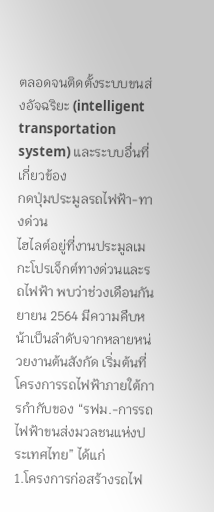ตลอดจนติดตั้งระบบขนส่งอัจฉริยะ (intelligent transportation system) และระบบอื่นที่เกี่ยวข้อง
กดปุ่มประมูลรถไฟฟ้า-ทางด่วน
ไฮไลต์อยู่ที่งานประมูลเมกะโปรเจ็กต์ทางด่วนและรถไฟฟ้า พบว่าช่วงเดือนกันยายน 2564 มีความคืบหน้าเป็นลำดับจากหลายหน่วยงานต้นสังกัด เริ่มต้นที่โครงการรถไฟฟ้าภายใต้การกำกับของ “รฟม.-การรถไฟฟ้าขนส่งมวลชนแห่งประเทศไทย” ได้แก่
1.โครงการก่อสร้างรถไฟ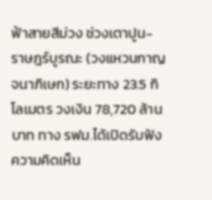ฟ้าสายสีม่วง ช่วงเตาปูน-ราษฎร์บูรณะ (วงแหวนกาญจนาภิเษก) ระยะทาง 23.5 กิโลเมตร วงเงิน 78,720 ล้านบาท ทาง รฟม.ได้เปิดรับฟังความคิดเห็น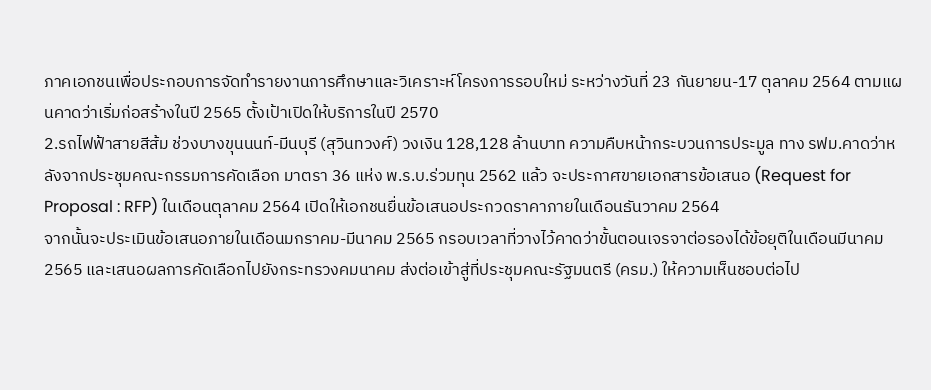ภาคเอกชนเพื่อประกอบการจัดทำรายงานการศึกษาและวิเคราะห์โครงการรอบใหม่ ระหว่างวันที่ 23 กันยายน-17 ตุลาคม 2564 ตามแผนคาดว่าเริ่มก่อสร้างในปี 2565 ตั้งเป้าเปิดให้บริการในปี 2570
2.รถไฟฟ้าสายสีส้ม ช่วงบางขุนนนท์-มีนบุรี (สุวินทวงศ์) วงเงิน 128,128 ล้านบาท ความคืบหน้ากระบวนการประมูล ทาง รฟม.คาดว่าหลังจากประชุมคณะกรรมการคัดเลือก มาตรา 36 แห่ง พ.ร.บ.ร่วมทุน 2562 แล้ว จะประกาศขายเอกสารข้อเสนอ (Request for Proposal : RFP) ในเดือนตุลาคม 2564 เปิดให้เอกชนยื่นข้อเสนอประกวดราคาภายในเดือนธันวาคม 2564
จากนั้นจะประเมินข้อเสนอภายในเดือนมกราคม-มีนาคม 2565 กรอบเวลาที่วางไว้คาดว่าขั้นตอนเจรจาต่อรองได้ข้อยุติในเดือนมีนาคม 2565 และเสนอผลการคัดเลือกไปยังกระทรวงคมนาคม ส่งต่อเข้าสู่ที่ประชุมคณะรัฐมนตรี (ครม.) ให้ความเห็นชอบต่อไป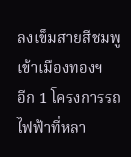ลงเข็มสายสีชมพูเข้าเมืองทองฯ
อีก 1 โครงการรถไฟฟ้าที่หลา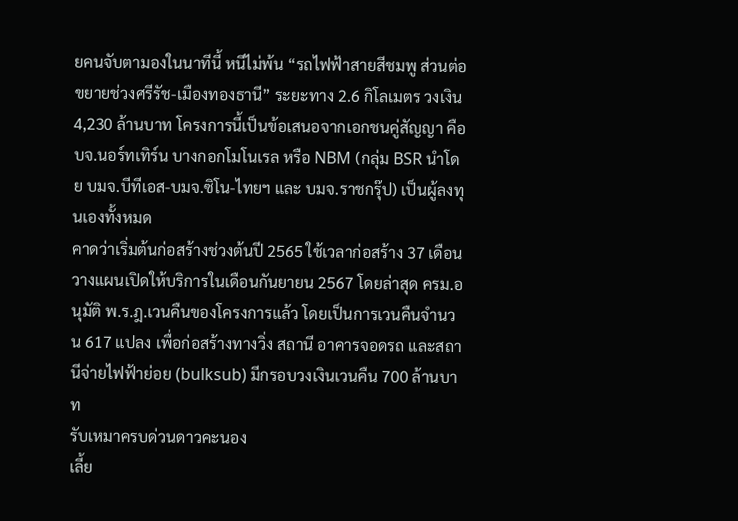ยคนจับตามองในนาทีนี้ หนีไม่พ้น “รถไฟฟ้าสายสีชมพู ส่วนต่อขยายช่วงศรีรัช-เมืองทองธานี” ระยะทาง 2.6 กิโลเมตร วงเงิน 4,230 ล้านบาท โครงการนี้เป็นข้อเสนอจากเอกชนคู่สัญญา คือ บจ.นอร์ทเทิร์น บางกอกโมโนเรล หรือ NBM (กลุ่ม BSR นำโดย บมจ.บีทีเอส-บมจ.ซิโน-ไทยฯ และ บมจ.ราชกรุ๊ป) เป็นผู้ลงทุนเองทั้งหมด
คาดว่าเริ่มต้นก่อสร้างช่วงต้นปี 2565 ใช้เวลาก่อสร้าง 37 เดือน วางแผนเปิดให้บริการในเดือนกันยายน 2567 โดยล่าสุด ครม.อนุมัติ พ.ร.ฎ.เวนคืนของโครงการแล้ว โดยเป็นการเวนคืนจำนวน 617 แปลง เพื่อก่อสร้างทางวิ่ง สถานี อาคารจอดรถ และสถานีจ่ายไฟฟ้าย่อย (bulksub) มีกรอบวงเงินเวนคืน 700 ล้านบาท
รับเหมาครบด่วนดาวคะนอง
เลี้ย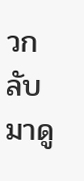วกลับมาดู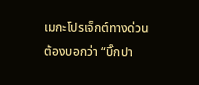เมกะโปรเจ็กต์ทางด่วน ต้องบอกว่า “บิ๊กปา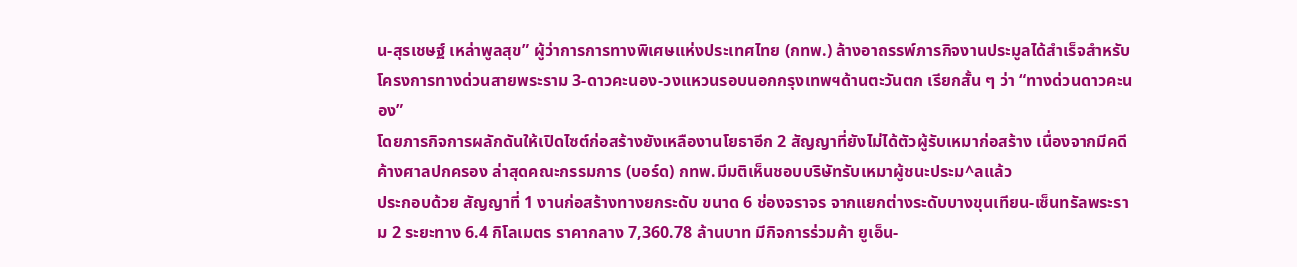น-สุรเชษฐ์ เหล่าพูลสุข” ผู้ว่าการการทางพิเศษแห่งประเทศไทย (กทพ.) ล้างอาถรรพ์ภารกิจงานประมูลได้สำเร็จสำหรับโครงการทางด่วนสายพระราม 3-ดาวคะนอง-วงแหวนรอบนอกกรุงเทพฯด้านตะวันตก เรียกสั้น ๆ ว่า “ทางด่วนดาวคะนอง”
โดยภารกิจการผลักดันให้เปิดไซต์ก่อสร้างยังเหลืองานโยธาอีก 2 สัญญาที่ยังไม่ได้ตัวผู้รับเหมาก่อสร้าง เนื่องจากมีคดีค้างศาลปกครอง ล่าสุดคณะกรรมการ (บอร์ด) กทพ.มีมติเห็นชอบบริษัทรับเหมาผู้ชนะประม^ลแล้ว
ประกอบด้วย สัญญาที่ 1 งานก่อสร้างทางยกระดับ ขนาด 6 ช่องจราจร จากแยกต่างระดับบางขุนเทียน-เซ็นทรัลพระราม 2 ระยะทาง 6.4 กิโลเมตร ราคากลาง 7,360.78 ล้านบาท มีกิจการร่วมค้า ยูเอ็น-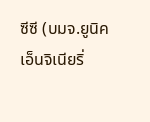ซีซี (บมจ.ยูนิค เอ็นจิเนียริ่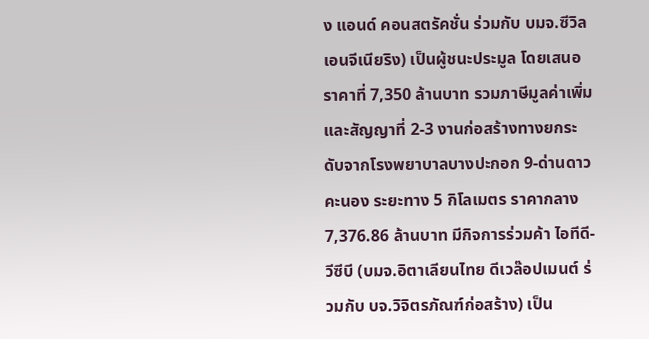ง แอนด์ คอนสตรัคชั่น ร่วมกับ บมจ.ซีวิลเอนจีเนียริง) เป็นผู้ชนะประมูล โดยเสนอราคาที่ 7,350 ล้านบาท รวมภาษีมูลค่าเพิ่ม
และสัญญาที่ 2-3 งานก่อสร้างทางยกระดับจากโรงพยาบาลบางปะกอก 9-ด่านดาวคะนอง ระยะทาง 5 กิโลเมตร ราคากลาง 7,376.86 ล้านบาท มีกิจการร่วมค้า ไอทีดี-วีซีบี (บมจ.อิตาเลียนไทย ดีเวล๊อปเมนต์ ร่วมกับ บจ.วิจิตรภัณฑ์ก่อสร้าง) เป็น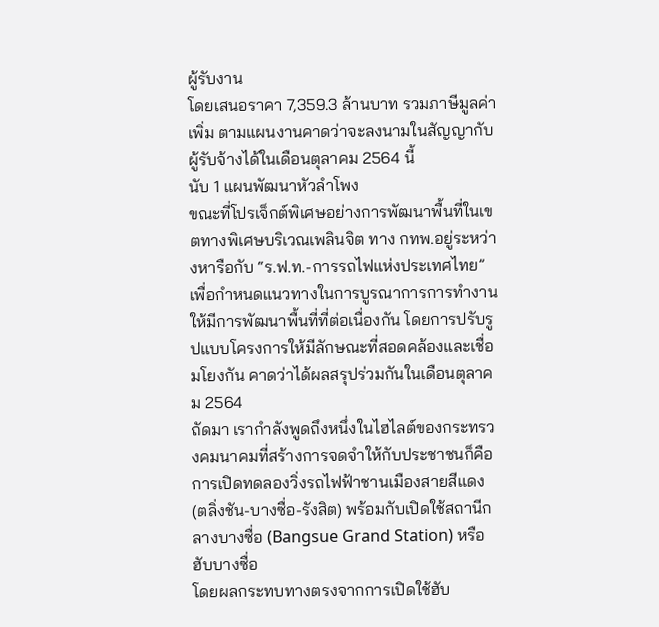ผู้รับงาน
โดยเสนอราคา 7,359.3 ล้านบาท รวมภาษีมูลค่าเพิ่ม ตามแผนงานคาดว่าจะลงนามในสัญญากับผู้รับจ้างได้ในเดือนตุลาคม 2564 นี้
นับ 1 แผนพัฒนาหัวลำโพง
ขณะที่โปรเจ็กต์พิเศษอย่างการพัฒนาพื้นที่ในเขตทางพิเศษบริเวณเพลินจิต ทาง กทพ.อยู่ระหว่างหารือกับ “ร.ฟ.ท.-การรถไฟแห่งประเทศไทย” เพื่อกำหนดแนวทางในการบูรณาการการทำงานให้มีการพัฒนาพื้นที่ที่ต่อเนื่องกัน โดยการปรับรูปแบบโครงการให้มีลักษณะที่สอดคล้องและเชื่อมโยงกัน คาดว่าได้ผลสรุปร่วมกันในเดือนตุลาคม 2564
ถัดมา เรากำลังพูดถึงหนึ่งในไฮไลต์ของกระทรวงคมนาคมที่สร้างการจดจำให้กับประชาชนก็คือการเปิดทดลองวิ่งรถไฟฟ้าชานเมืองสายสีแดง (ตลิ่งชัน-บางซื่อ-รังสิต) พร้อมกับเปิดใช้สถานีกลางบางซื่อ (Bangsue Grand Station) หรือฮับบางซื่อ
โดยผลกระทบทางตรงจากการเปิดใช้ฮับ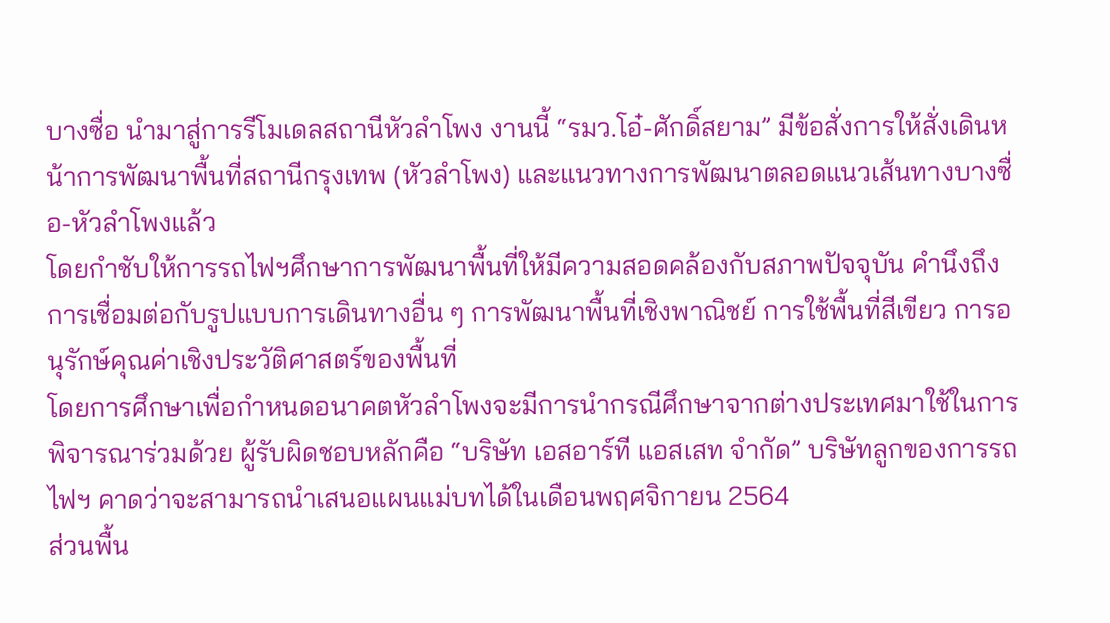บางซื่อ นำมาสู่การรีโมเดลสถานีหัวลำโพง งานนี้ “รมว.โอ๋-ศักดิ์สยาม” มีข้อสั่งการให้สั่งเดินหน้าการพัฒนาพื้นที่สถานีกรุงเทพ (หัวลำโพง) และแนวทางการพัฒนาตลอดแนวเส้นทางบางซื่อ-หัวลำโพงแล้ว
โดยกำชับให้การรถไฟฯศึกษาการพัฒนาพื้นที่ให้มีความสอดคล้องกับสภาพปัจจุบัน คำนึงถึงการเชื่อมต่อกับรูปแบบการเดินทางอื่น ๆ การพัฒนาพื้นที่เชิงพาณิชย์ การใช้พื้นที่สีเขียว การอนุรักษ์คุณค่าเชิงประวัติศาสตร์ของพื้นที่
โดยการศึกษาเพื่อกำหนดอนาคตหัวลำโพงจะมีการนำกรณีศึกษาจากต่างประเทศมาใช้ในการพิจารณาร่วมด้วย ผู้รับผิดชอบหลักคือ “บริษัท เอสอาร์ที แอสเสท จำกัด” บริษัทลูกของการรถไฟฯ คาดว่าจะสามารถนำเสนอแผนแม่บทได้ในเดือนพฤศจิกายน 2564
ส่วนพื้น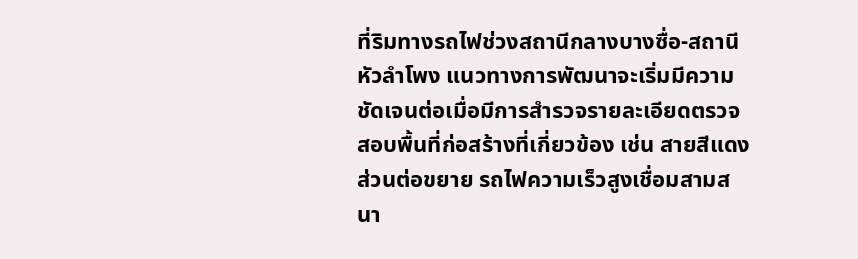ที่ริมทางรถไฟช่วงสถานีกลางบางซื่อ-สถานีหัวลำโพง แนวทางการพัฒนาจะเริ่มมีความชัดเจนต่อเมื่อมีการสำรวจรายละเอียดตรวจสอบพื้นที่ก่อสร้างที่เกี่ยวข้อง เช่น สายสีแดงส่วนต่อขยาย รถไฟความเร็วสูงเชื่อมสามสนา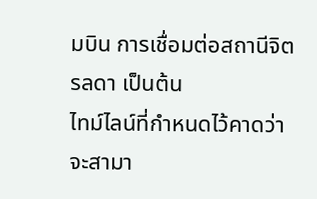มบิน การเชื่อมต่อสถานีจิตรลดา เป็นต้น
ไทม์ไลน์ที่กำหนดไว้คาดว่าจะสามา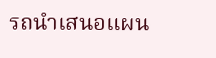รถนำเสนอแผน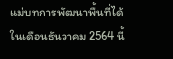แม่บทการพัฒนาพื้นที่ได้ในเดือนธันวาคม 2564 นี้